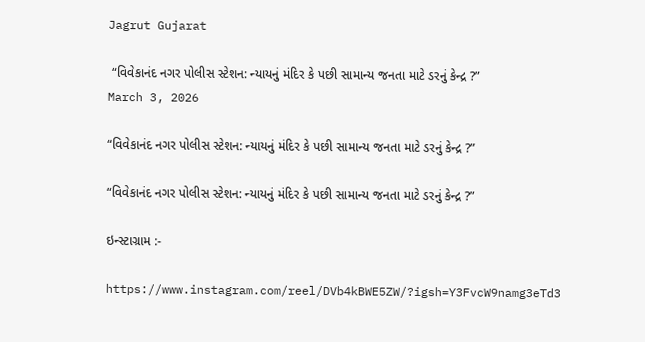Jagrut Gujarat

 “વિવેકાનંદ નગર પોલીસ સ્ટેશન: ન્યાયનું મંદિર કે પછી સામાન્ય જનતા માટે ડરનું કેન્દ્ર ?”
March 3, 2026

“વિવેકાનંદ નગર પોલીસ સ્ટેશન: ન્યાયનું મંદિર કે પછી સામાન્ય જનતા માટે ડરનું કેન્દ્ર ?”

“વિવેકાનંદ નગર પોલીસ સ્ટેશન: ન્યાયનું મંદિર કે પછી સામાન્ય જનતા માટે ડરનું કેન્દ્ર ?”

ઇન્સ્ટાગ્રામ :-

https://www.instagram.com/reel/DVb4kBWE5ZW/?igsh=Y3FvcW9namg3eTd3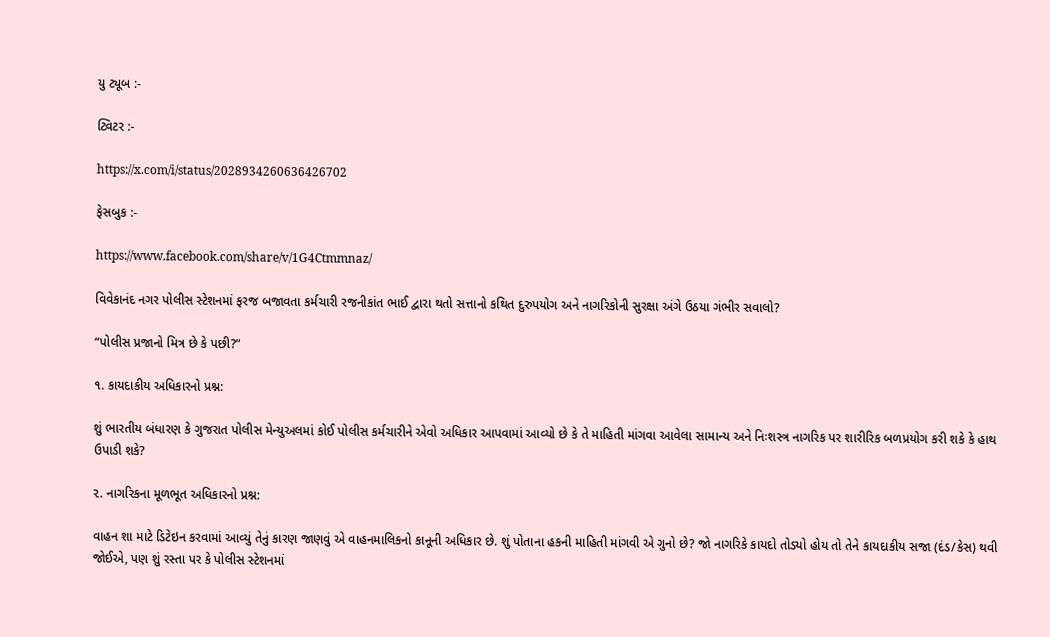યુ ટ્યૂબ :-

ટ્વિટર :-

https://x.com/i/status/2028934260636426702

ફેસબુક :-

https://www.facebook.com/share/v/1G4Ctmmnaz/

વિવેકાનંદ નગર પોલીસ સ્ટેશનમાં ફરજ બજાવતા કર્મચારી રજનીકાંત ભાઈ દ્વારા થતો સત્તાનો કથિત દુરુપયોગ અને નાગરિકોની સુરક્ષા અંગે ઉઠયા ગંભીર સવાલો?

“પોલીસ પ્રજાનો મિત્ર છે કે પછી?”

૧. કાયદાકીય અધિકારનો પ્રશ્ન:

શું ભારતીય બંધારણ કે ગુજરાત પોલીસ મેન્યુઅલમાં કોઈ પોલીસ કર્મચારીને એવો અધિકાર આપવામાં આવ્યો છે કે તે માહિતી માંગવા આવેલા સામાન્ય અને નિઃશસ્ત્ર નાગરિક પર શારીરિક બળપ્રયોગ કરી શકે કે હાથ ઉપાડી શકે?

૨. નાગરિકના મૂળભૂત અધિકારનો પ્રશ્ન:

વાહન શા માટે ડિટેઇન કરવામાં આવ્યું તેનું કારણ જાણવું એ વાહનમાલિકનો કાનૂની અધિકાર છે. શું પોતાના હકની માહિતી માંગવી એ ગુનો છે? જો નાગરિકે કાયદો તોડ્યો હોય તો તેને કાયદાકીય સજા (દંડ/કેસ) થવી જોઈએ, પણ શું રસ્તા પર કે પોલીસ સ્ટેશનમાં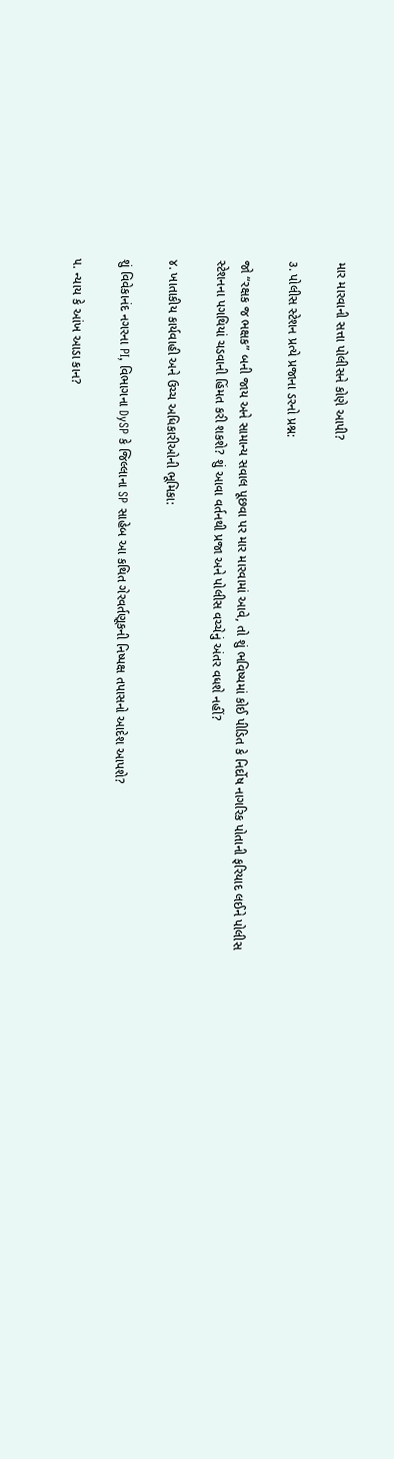માર મારવાની સત્તા પોલીસને કોણે આપી?

૩. પોલીસ સ્ટેશન પ્રત્યે પ્રજાના ડરનો પ્રશ્ન:

જો “રક્ષક જ ભક્ષક” બની જાય અને સામાન્ય સવાલ પૂછવા પર માર મારવામાં આવે, તો શું ભવિષ્યમાં કોઈ પીડિત કે નિર્દોષ નાગરિક પોતાની ફરિયાદ લઈને પોલીસ સ્ટેશનના પગથિયાં ચડવાની હિંમત કરી શકશે? શું આવા વર્તનથી પ્રજા અને પોલીસ વચ્ચેનું અંતર વધશે નહીં?

૪. ખાતાકીય કાર્યવાહી અને ઉચ્ચ અધિકારીઓની ભૂમિકા:

શું વિવેકાનંદ નગરના PI, વિભાગના DySP કે જિલ્લાના SP સાહેબ આ કથિત ગેરવર્તણૂકની નિષ્પક્ષ તપાસનો આદેશ આપશે?

૫. ન્યાય કે આંખ આડા કાન?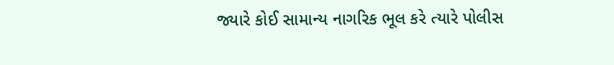જ્યારે કોઈ સામાન્ય નાગરિક ભૂલ કરે ત્યારે પોલીસ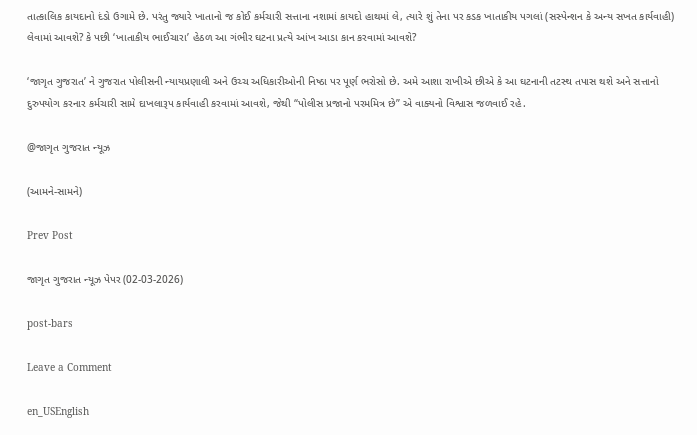તાત્કાલિક કાયદાનો દંડો ઉગામે છે. પરંતુ જ્યારે ખાતાનો જ કોઈ કર્મચારી સત્તાના નશામાં કાયદો હાથમાં લે, ત્યારે શું તેના પર કડક ખાતાકીય પગલાં (સસ્પેન્શન કે અન્ય સખત કાર્યવાહી) લેવામાં આવશે? કે પછી ‘ખાતાકીય ભાઈચારા’ હેઠળ આ ગંભીર ઘટના પ્રત્યે આંખ આડા કાન કરવામાં આવશે?

‘જાગૃત ગુજરાત’ ને ગુજરાત પોલીસની ન્યાયપ્રણાલી અને ઉચ્ચ અધિકારીઓની નિષ્ઠા પર પૂર્ણ ભરોસો છે. અમે આશા રાખીએ છીએ કે આ ઘટનાની તટસ્થ તપાસ થશે અને સત્તાનો દુરુપયોગ કરનાર કર્મચારી સામે દાખલારૂપ કાર્યવાહી કરવામાં આવશે, જેથી “પોલીસ પ્રજાનો પરમમિત્ર છે” એ વાક્યનો વિશ્વાસ જળવાઈ રહે.

@જાગૃત ગુજરાત ન્યૂઝ

(આમને-સામને)

Prev Post

જાગૃત ગુજરાત ન્યૂઝ પેપર (02-03-2026)

post-bars

Leave a Comment

en_USEnglish